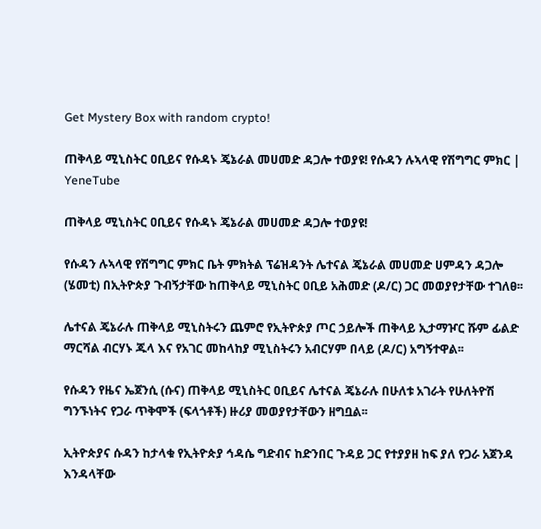Get Mystery Box with random crypto!

ጠቅላይ ሚኒስትር ዐቢይና የሱዳኑ ጄኔራል መሀመድ ዳጋሎ ተወያዩ! የሱዳን ሉኣላዊ የሽግግር ምክር | YeneTube

ጠቅላይ ሚኒስትር ዐቢይና የሱዳኑ ጄኔራል መሀመድ ዳጋሎ ተወያዩ!

የሱዳን ሉኣላዊ የሽግግር ምክር ቤት ምክትል ፕሬዝዳንት ሌተናል ጄኔራል መሀመድ ሀምዳን ዳጋሎ (ሄመቲ) በኢትዮጵያ ጉብኝታቸው ከጠቅላይ ሚኒስትር ዐቢይ አሕመድ (ዶ/ር) ጋር መወያየታቸው ተገለፀ፡፡

ሌተናል ጄኔራሉ ጠቅላይ ሚኒስትሩን ጨምሮ የኢትዮጵያ ጦር ኃይሎች ጠቅላይ ኢታማዦር ሹም ፊልድ ማርሻል ብርሃኑ ጁላ እና የአገር መከላከያ ሚኒስትሩን አብርሃም በላይ (ዶ/ር) አግኝተዋል፡፡

የሱዳን የዜና ኤጀንሲ (ሱና) ጠቅላይ ሚኒስትር ዐቢይና ሌተናል ጄኔራሉ በሁለቱ አገራት የሁለትዮሽ ግንኙነትና የጋራ ጥቅሞች (ፍላጎቶች) ዙሪያ መወያየታቸውን ዘግቧል፡፡

ኢትዮጵያና ሱዳን ከታላቁ የኢትዮጵያ ኅዳሴ ግድብና ከድንበር ጉዳይ ጋር የተያያዘ ከፍ ያለ የጋራ አጀንዳ እንዳላቸው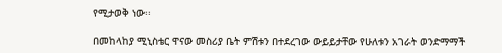የሚታወቅ ነው፡፡

በመከላከያ ሚኒስቴር ዋናው መስሪያ ቤት ምሽቱን በተደረገው ውይይታቸው የሁለቱን አገራት ወንድማማች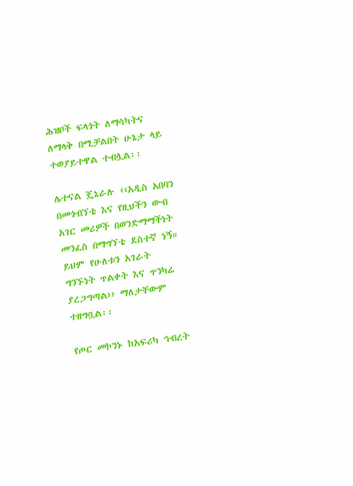ሕዝቦች ፍላጎት ለማሳካትና ለማላቅ በሚቻልበት ሁኔታ ላይ ተወያይተዋል ተብሏል፡፡

ሌተናል ጄኔራሉ ‹‹አዲስ አበባን በመጎብኘቴ እና የዚህችን ውብ አገር መሪዎች በወንድማማችነት መንፈስ በማግኘቴ ደስተኛ ነኝ። ይህም የሁለቱን አገራት ግንኙነት ጥልቀት እና ጥንካሬ ያረጋግጣል›› ማለታቸውም ተዘግቧል፡፡

የጦር መኮንኑ ከአፍሪካ ኅብረት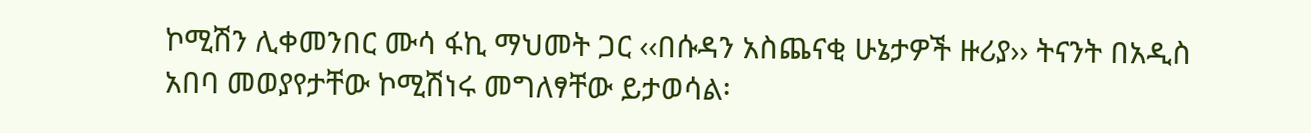ኮሚሽን ሊቀመንበር ሙሳ ፋኪ ማህመት ጋር ‹‹በሱዳን አስጨናቂ ሁኔታዎች ዙሪያ›› ትናንት በአዲስ አበባ መወያየታቸው ኮሚሽነሩ መግለፃቸው ይታወሳል፡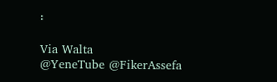፡

Via Walta
@YeneTube @FikerAssefa